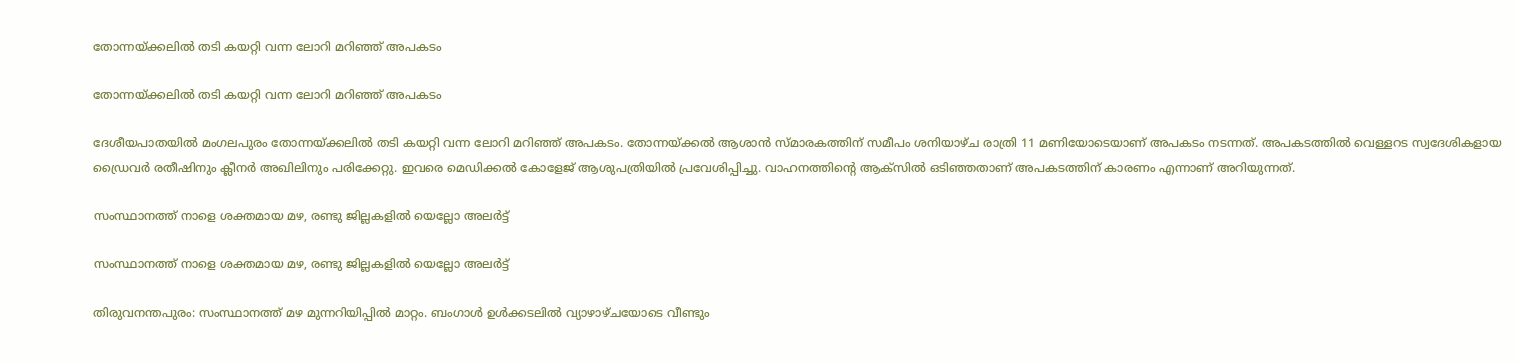തോന്നയ്ക്കലിൽ തടി കയറ്റി വന്ന ലോറി മറിഞ്ഞ് അപകടം

തോന്നയ്ക്കലിൽ തടി കയറ്റി വന്ന ലോറി മറിഞ്ഞ് അപകടം

ദേശീയപാതയിൽ മംഗലപുരം തോന്നയ്ക്കലിൽ തടി കയറ്റി വന്ന ലോറി മറിഞ്ഞ് അപകടം. തോന്നയ്ക്കൽ ആശാൻ സ്മാരകത്തിന് സമീപം ശനിയാഴ്ച രാത്രി 11 മണിയോടെയാണ് അപകടം നടന്നത്. അപകടത്തിൽ വെള്ളറട സ്വദേശികളായ ഡ്രൈവർ രതീഷിനും ക്ലീനർ അഖിലിനും പരിക്കേറ്റു. ഇവരെ മെഡിക്കൽ കോളേജ് ആശുപത്രിയിൽ പ്രവേശിപ്പിച്ചു. വാഹനത്തിന്റെ ആക്സിൽ ഒടിഞ്ഞതാണ് അപകടത്തിന് കാരണം എന്നാണ് അറിയുന്നത്.

സംസ്ഥാനത്ത് നാളെ ശക്തമായ മഴ, രണ്ടു ജില്ലകളില്‍ യെല്ലോ അലര്‍ട്ട്

സംസ്ഥാനത്ത് നാളെ ശക്തമായ മഴ, രണ്ടു ജില്ലകളില്‍ യെല്ലോ അലര്‍ട്ട്

തിരുവനന്തപുരം: സംസ്ഥാനത്ത് മഴ മുന്നറിയിപ്പില്‍ മാറ്റം. ബംഗാള്‍ ഉള്‍ക്കടലില്‍ വ്യാഴാഴ്ചയോടെ വീണ്ടും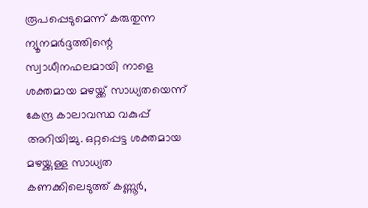രൂപപ്പെടുമെന്ന് കരുതുന്ന ന്യൂനമര്‍ദ്ദത്തിന്റെ സ്വാധീനഫലമായി നാളെ ശക്തമായ മഴയ്ക്ക് സാധ്യതയെന്ന് കേന്ദ്ര കാലാവസ്ഥ വകുപ്പ് അറിയിച്ചു. ഒറ്റപ്പെട്ട ശക്തമായ മഴയ്ക്കുള്ള സാധ്യത കണക്കിലെടുത്ത് കണ്ണൂര്‍,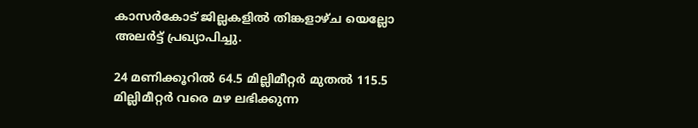കാസര്‍കോട് ജില്ലകളില്‍ തിങ്കളാഴ്ച യെല്ലോ അലര്‍ട്ട് പ്രഖ്യാപിച്ചു.

24 മണിക്കൂറില്‍ 64.5 മില്ലിമീറ്റര്‍ മുതല്‍ 115.5 മില്ലിമീറ്റര്‍ വരെ മഴ ലഭിക്കുന്ന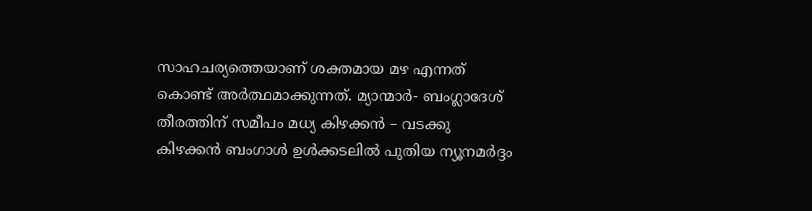സാഹചര്യത്തെയാണ് ശക്തമായ മഴ എന്നത് കൊണ്ട് അര്‍ത്ഥമാക്കുന്നത്. മ്യാന്മാര്‍- ബംഗ്ലാദേശ് തീരത്തിന് സമീപം മധ്യ കിഴക്കന്‍ – വടക്കു കിഴക്കന്‍ ബംഗാള്‍ ഉള്‍ക്കടലില്‍ പുതിയ ന്യൂനമര്‍ദ്ദം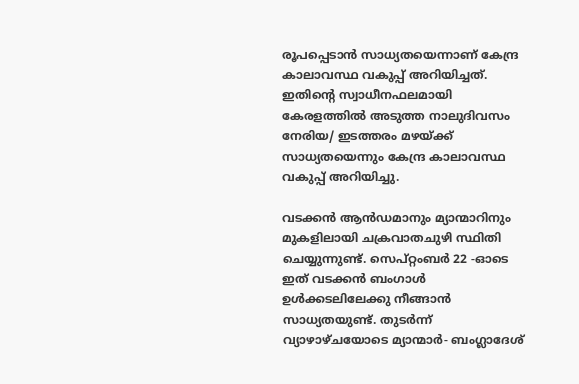രൂപപ്പെടാന്‍ സാധ്യതയെന്നാണ് കേന്ദ്ര കാലാവസ്ഥ വകുപ്പ് അറിയിച്ചത്. ഇതിന്റെ സ്വാധീനഫലമായി കേരളത്തില്‍ അടുത്ത നാലുദിവസം നേരിയ/ ഇടത്തരം മഴയ്ക്ക് സാധ്യതയെന്നും കേന്ദ്ര കാലാവസ്ഥ വകുപ്പ് അറിയിച്ചു.

വടക്കന്‍ ആന്‍ഡമാനും മ്യാന്മാറിനും മുകളിലായി ചക്രവാതചുഴി സ്ഥിതി ചെയ്യുന്നുണ്ട്. സെപ്റ്റംബര്‍ 22 -ഓടെ ഇത് വടക്കന്‍ ബംഗാള്‍ ഉള്‍ക്കടലിലേക്കു നീങ്ങാന്‍ സാധ്യതയുണ്ട്. തുടര്‍ന്ന് വ്യാഴാഴ്ചയോടെ മ്യാന്മാര്‍- ബംഗ്ലാദേശ്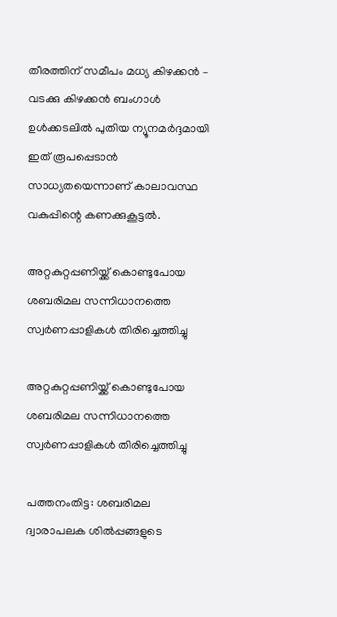തീരത്തിന് സമീപം മധ്യ കിഴക്കന്‍ – വടക്കു കിഴക്കന്‍ ബംഗാള്‍ ഉള്‍ക്കടലില്‍ പുതിയ ന്യൂനമര്‍ദ്ദമായി ഇത് രൂപപ്പെടാന്‍ സാധ്യതയെന്നാണ് കാലാവസ്ഥ വകുപ്പിന്റെ കണക്കുകൂട്ടല്‍.

അറ്റകുറ്റപ്പണിയ്ക്ക് കൊണ്ടുപോയ ശബരിമല സന്നിധാനത്തെ സ്വർണപ്പാളികൾ തിരിച്ചെത്തിച്ചു

അറ്റകുറ്റപ്പണിയ്ക്ക് കൊണ്ടുപോയ ശബരിമല സന്നിധാനത്തെ സ്വർണപ്പാളികൾ തിരിച്ചെത്തിച്ചു

പത്തനംതിട്ട: ശബരിമല ദ്വാരാപലക ശിൽപ്പങ്ങളുടെ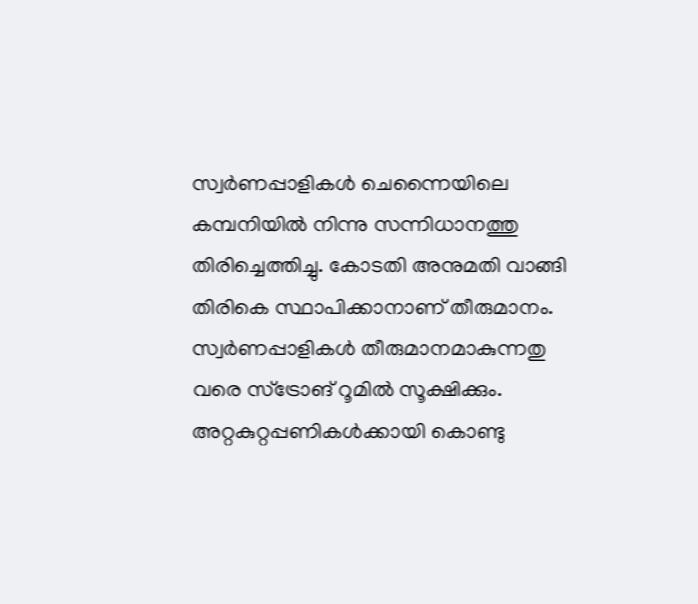സ്വർണപ്പാളികൾ ചെന്നൈയിലെ കമ്പനിയിൽ നിന്നു സന്നിധാനത്തു തിരിച്ചെത്തിച്ചു. കോടതി അനുമതി വാങ്ങി തിരികെ സ്ഥാപിക്കാനാണ് തീരുമാനം. സ്വർണപ്പാളികൾ തീരുമാനമാകുന്നതു വരെ സ്ട്രോങ് റൂമിൽ സൂക്ഷിക്കും. അറ്റകുറ്റപ്പണികൾക്കായി കൊണ്ടു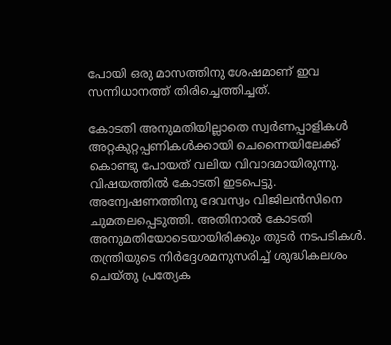പോയി ഒരു മാസത്തിനു ശേഷമാണ് ഇവ സന്നിധാനത്ത് തിരിച്ചെത്തിച്ചത്.

കോടതി അനുമതിയില്ലാതെ സ്വർണപ്പാളികൾ അറ്റകുറ്റപ്പണികൾക്കായി ചെന്നൈയിലേക്ക് കൊണ്ടു പോയത് വലിയ വിവാദമായിരുന്നു. വിഷയത്തിൽ കോടതി ഇടപെട്ടു. അന്വേഷണത്തിനു ദേവസ്വം വിജിലൻസിനെ ചുമതലപ്പെടുത്തി. അതിനാൽ കോടതി അനുമതിയോടെയായിരിക്കും തുടർ നടപടികൾ. തന്ത്രിയുടെ നിർദ്ദേശമനുസരിച്ച് ശുദ്ധികലശം ചെയ്തു പ്രത്യേക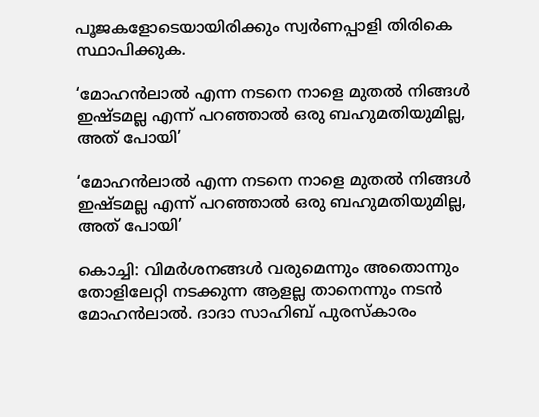പൂജകളോടെയായിരിക്കും സ്വർണപ്പാളി തിരികെ സ്ഥാപിക്കുക.

‘മോഹൻലാൽ എന്ന നടനെ നാളെ മുതൽ നിങ്ങൾ ഇഷ്ടമല്ല എന്ന് പറഞ്ഞാൽ ഒരു ബഹുമതിയുമില്ല, അത് പോയി’

‘മോഹൻലാൽ എന്ന നടനെ നാളെ മുതൽ നിങ്ങൾ ഇഷ്ടമല്ല എന്ന് പറഞ്ഞാൽ ഒരു ബഹുമതിയുമില്ല, അത് പോയി’

കൊച്ചി: വിമർശനങ്ങൾ വരുമെന്നും അതൊന്നും തോളിലേറ്റി നടക്കുന്ന ആളല്ല താനെന്നും നടൻ മോഹൻലാൽ. ദാദാ സാഹിബ് പുരസ്കാരം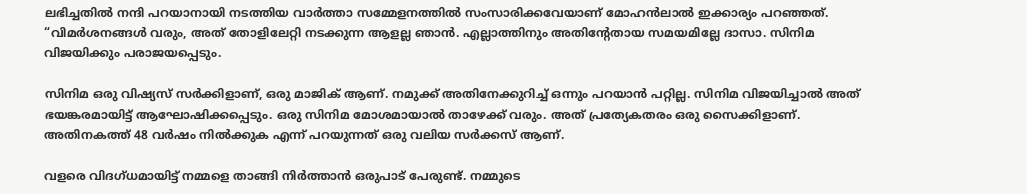ലഭിച്ചതിൽ നന്ദി പറയാനായി നടത്തിയ വാർത്താ സമ്മേളനത്തിൽ സംസാരിക്കവേയാണ് മോഹൻലാൽ ഇക്കാര്യം പറഞ്ഞത്. “വിമർശനങ്ങൾ വരും, അത് തോളിലേറ്റി നടക്കുന്ന ആളല്ല ഞാൻ. എല്ലാത്തിനും അതിന്റേതായ സമയമില്ലേ ദാസാ. സിനിമ വിജയിക്കും പരാജയപ്പെടും.

സിനിമ ഒരു വിഷ്യസ് സർക്കിളാണ്, ഒരു മാജിക് ആണ്. നമുക്ക് അതിനേക്കുറിച്ച് ഒന്നും പറയാൻ പറ്റില്ല. സിനിമ വിജയിച്ചാൽ അത് ഭയങ്കരമായിട്ട് ആഘോഷിക്കപ്പെടും. ഒരു സിനിമ മോശമായാൽ താഴേക്ക് വരും. അത് പ്രത്യേകതരം ഒരു സൈക്കിളാണ്. അതിനകത്ത് 48 വർഷം നിൽക്കുക എന്ന് പറയുന്നത് ഒരു വലിയ സർക്കസ് ആണ്.

വളരെ വിദഗ്ധമായിട്ട് നമ്മളെ താങ്ങി നിർത്താൻ ഒരുപാട് പേരുണ്ട്. നമ്മുടെ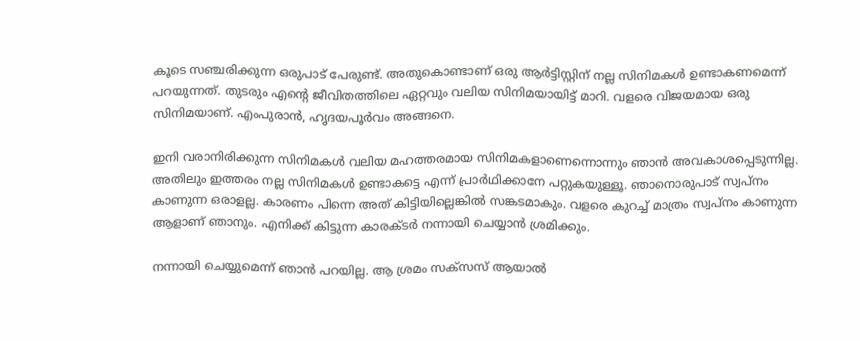കൂടെ സഞ്ചരിക്കുന്ന ഒരുപാട് പേരുണ്ട്. അതുകൊണ്ടാണ് ഒരു ആർട്ടിസ്റ്റിന് നല്ല സിനിമകൾ ഉണ്ടാകണമെന്ന് പറയുന്നത്. തുടരും എന്റെ ജീവിതത്തിലെ ഏറ്റവും വലിയ സിനിമയായിട്ട് മാറി. വളരെ വിജയമായ ഒരു സിനിമയാണ്. എംപുരാൻ, ഹൃദയപൂർവം അങ്ങനെ.

ഇനി വരാനിരിക്കുന്ന സിനിമകൾ വലിയ മഹത്തരമായ സിനിമകളാണെന്നൊന്നും ഞാൻ അവകാശപ്പെടുന്നില്ല. അതിലും ഇത്തരം നല്ല സിനിമകൾ ഉണ്ടാകട്ടെ എന്ന് പ്രാർഥിക്കാനേ പറ്റുകയുള്ളൂ. ഞാനൊരുപാട് സ്വപ്നം കാണുന്ന ഒരാളല്ല. കാരണം പിന്നെ അത് കിട്ടിയില്ലെങ്കിൽ സങ്കടമാകും. വളരെ കുറച്ച് മാത്രം സ്വപ്നം കാണുന്ന ആളാണ് ഞാനും. എനിക്ക് കിട്ടുന്ന കാരക്ടർ നന്നായി ചെയ്യാൻ ശ്രമിക്കും.

നന്നായി ചെയ്യുമെന്ന് ഞാൻ പറയില്ല. ആ ശ്രമം സക്സസ് ആയാൽ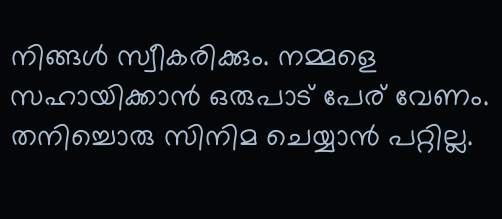നിങ്ങൾ സ്വീകരിക്കും. നമ്മളെ സഹായിക്കാൻ ഒരുപാട് പേര് വേണം. തനിച്ചൊരു സിനിമ ചെയ്യാൻ പറ്റില്ല.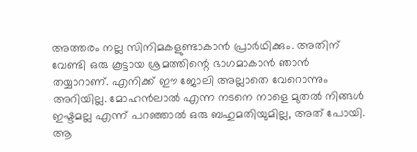അത്തരം നല്ല സിനിമകളുണ്ടാകാൻ പ്രാർഥിക്കും. അതിന് വേണ്ടി ഒരു കൂട്ടായ ശ്രമത്തിന്റെ ഭാഗമാകാൻ ഞാൻ തയ്യാറാണ്. എനിക്ക് ഈ ജോലി അല്ലാതെ വേറൊന്നും അറിയില്ല. മോഹൻലാൽ എന്ന നടനെ നാളെ മുതൽ നിങ്ങൾ ഇഷ്ടമല്ല എന്ന് പറഞ്ഞാൽ ഒരു ബഹുമതിയുമില്ല, അത് പോയി. ആ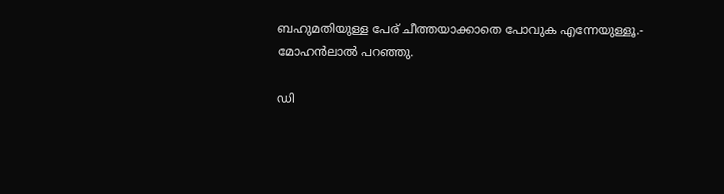ബഹുമതിയുള്ള പേര് ചീത്തയാക്കാതെ പോവുക എന്നേയുള്ളൂ.- മോഹൻ‌ലാൽ പറഞ്ഞു.

ഡി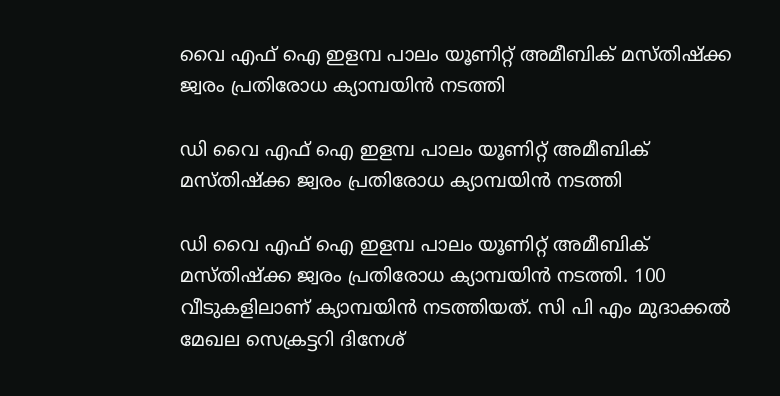വൈ എഫ് ഐ ഇളമ്പ പാലം യൂണിറ്റ് അമീബിക് മസ്തിഷ്ക്ക ജ്വരം പ്രതിരോധ ക്യാമ്പയിൻ നടത്തി

ഡി വൈ എഫ് ഐ ഇളമ്പ പാലം യൂണിറ്റ് അമീബിക് മസ്തിഷ്ക്ക ജ്വരം പ്രതിരോധ ക്യാമ്പയിൻ നടത്തി

ഡി വൈ എഫ് ഐ ഇളമ്പ പാലം യൂണിറ്റ് അമീബിക് മസ്തിഷ്ക്ക ജ്വരം പ്രതിരോധ ക്യാമ്പയിൻ നടത്തി. 100 വീടുകളിലാണ് ക്യാമ്പയിൻ നടത്തിയത്. സി പി എം മുദാക്കൽ മേഖല സെക്രട്ടറി ദിനേശ്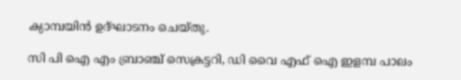ക്യാമ്പയിൻ ഉദ്ഘാടനം ചെയ്തു.

സി പി ഐ എം ബ്രാഞ്ച് സെക്രട്ടറി, ഡി വൈ എഫ് ഐ ഇളമ്പ പാലം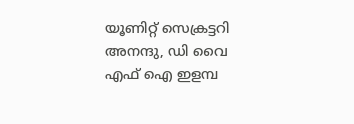യൂണിറ്റ് സെക്രട്ടറി അനന്ദു, ഡി വൈ എഫ് ഐ ഇളമ്പ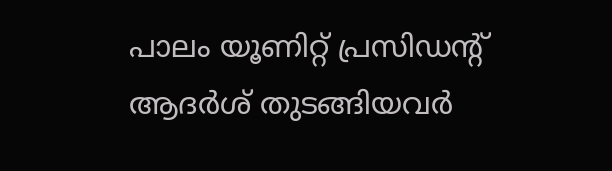പാലം യൂണിറ്റ് പ്രസിഡന്റ്‌ ആദർശ് തുടങ്ങിയവർ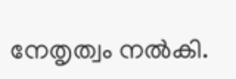നേതൃത്വം നൽകി.